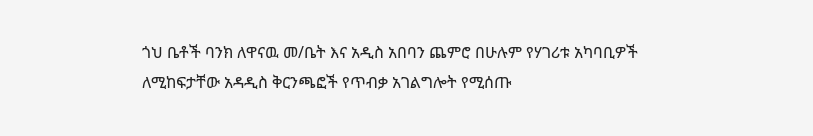ጎህ ቤቶች ባንክ ለዋናዉ መ/ቤት እና አዲስ አበባን ጨምሮ በሁሉም የሃገሪቱ አካባቢዎች ለሚከፍታቸው አዳዲስ ቅርንጫፎች የጥብቃ አገልግሎት የሚሰጡ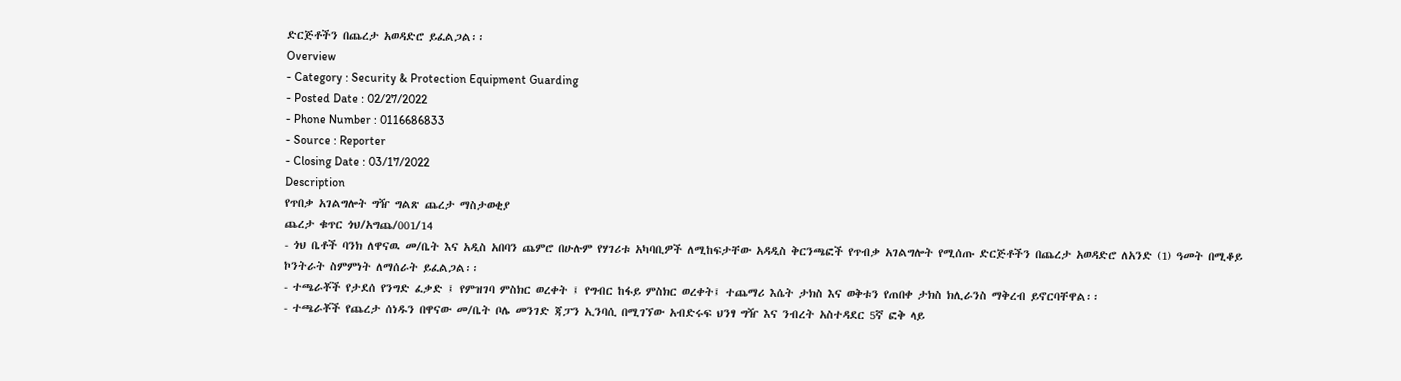ድርጅቶችን በጨረታ አወዳድሮ ይፈልጋል፡፡
Overview
- Category : Security & Protection Equipment Guarding
- Posted Date : 02/27/2022
- Phone Number : 0116686833
- Source : Reporter
- Closing Date : 03/17/2022
Description
የጥበቃ አገልግሎት ግዥ ግልጽ ጨረታ ማስታወቂያ
ጨረታ ቁጥር ጎህ/አግጨ/001/14
- ጎህ ቤቶች ባንክ ለዋናዉ መ/ቤት እና አዲስ አበባን ጨምሮ በሁሉም የሃገሪቱ አካባቢዎች ለሚከፍታቸው አዳዲስ ቅርንጫፎች የጥብቃ አገልግሎት የሚሰጡ ድርጅቶችን በጨረታ አወዳድሮ ለአንድ (1) ዓመት በሚቆይ ኮንትራት ስምምነት ለማሰራት ይፈልጋል፡፡
- ተጫራቾች የታደሰ የንግድ ፈቃድ ፤ የምዝገባ ምስክር ወረቀት ፤ የግብር ከፋይ ምስክር ወረቀት፤ ተጨማሪ እሴት ታክስ እና ወቅቱን የጠበቀ ታክስ ክሊራንስ ማቅረብ ይኖርባቸዋል፡፡
- ተጫራቾች የጨረታ ሰነዱን በዋናው መ/ቤት ቦሌ መንገድ ጃፓን ኢንባሲ በሚገኘው አብድሩፍ ህንፃ ግዥ እና ንብረት አስተዳደር 5ኛ ፎቅ ላይ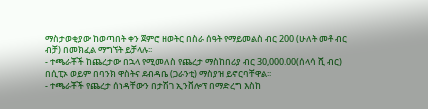ማስታወቂያው ከወጣበት ቀን ጀምሮ ዘወትር በስራ ሰዓት የማይመልስ ብር 200 (ሁለት መቶ ብር ብቻ) በመክፈል ማግኘት ይቻላሉ፡፡
- ተጫራቾች ከጨረታው በኋላ የሚመለስ የጨረታ ማስከበሪያ ብር 30,000.00(ሰላሳ ሺ ብር) በሲፒኦ ወይም በባንክ ዋስትና ደብዳቤ (ጋራንቲ) ማስያዝ ይኖርባቸዋል፡፡
- ተጫራቾች የጨረታ ሰነዳቸውን በታሽገ ኢንቨሎፕ በማድረግ እስከ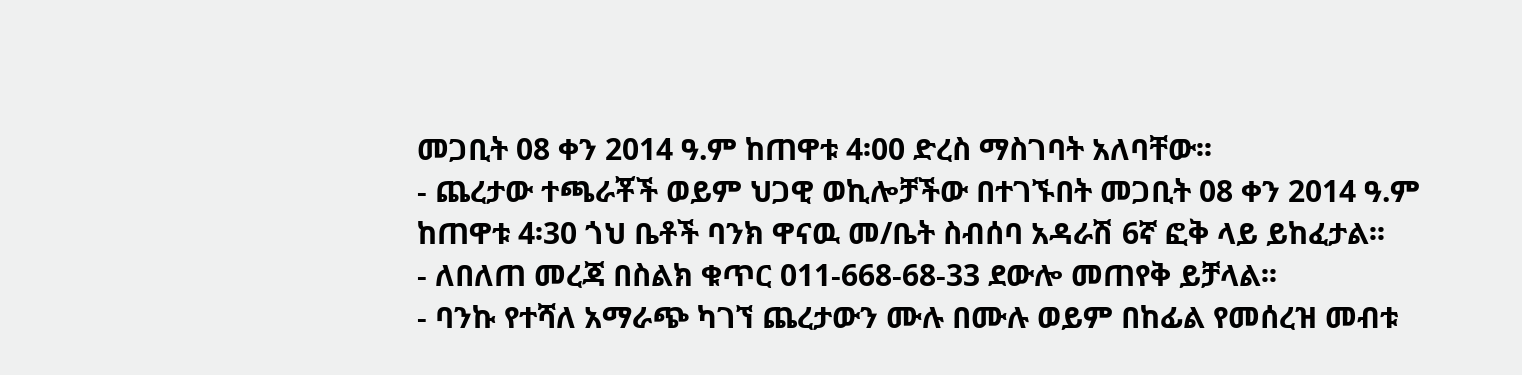መጋቢት 08 ቀን 2014 ዓ.ም ከጠዋቱ 4፡00 ድረስ ማስገባት አለባቸው፡፡
- ጨረታው ተጫራቾች ወይም ህጋዊ ወኪሎቻችው በተገኙበት መጋቢት 08 ቀን 2014 ዓ.ም ከጠዋቱ 4፡30 ጎህ ቤቶች ባንክ ዋናዉ መ/ቤት ስብሰባ አዳራሽ 6ኛ ፎቅ ላይ ይከፈታል፡፡
- ለበለጠ መረጃ በስልክ ቁጥር 011-668-68-33 ደውሎ መጠየቅ ይቻላል፡፡
- ባንኩ የተሻለ አማራጭ ካገኘ ጨረታውን ሙሉ በሙሉ ወይም በከፊል የመሰረዝ መብቱ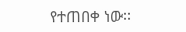የተጠበቀ ነው፡፡